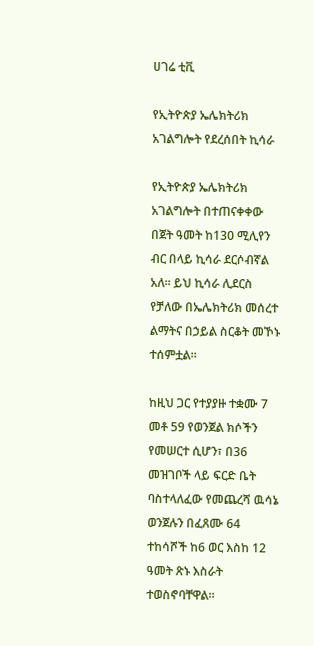ሀገሬ ቲቪ

የኢትዮጵያ ኤሌክትሪክ አገልግሎት የደረሰበት ኪሳራ

የኢትዮጵያ ኤሌክትሪክ አገልግሎት በተጠናቀቀው በጀት ዓመት ከ130 ሚሊየን ብር በላይ ኪሳራ ደርሶብኛል አለ። ይህ ኪሳራ ሊደርስ የቻለው በኤሌክትሪክ መሰረተ ልማትና በኃይል ስርቆት መኾኑ ተሰምቷል።

ከዚህ ጋር የተያያዙ ተቋሙ 7 መቶ 59 የወንጀል ክሶችን የመሠርተ ሲሆን፣ በ36 መዝገቦች ላይ ፍርድ ቤት ባስተላለፈው የመጨረሻ ዉሳኔ ወንጀሉን በፈጸሙ 64 ተከሳሾች ከ6 ወር እስከ 12 ዓመት ጽኑ እስራት ተወስኖባቸዋል።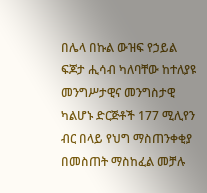በሌላ በኩል ውዝፍ የኃይል ፍጆታ ሒሳብ ካለባቸው ከተለያዩ መንግሥታዊና መንግስታዊ ካልሆኑ ድርጅቶች 177 ሚሊየን ብር በላይ የህግ ማስጠንቀቂያ በመስጠት ማስከፈል መቻሉ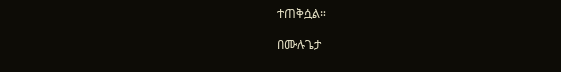ተጠቅሷል።

በሙሉጌታ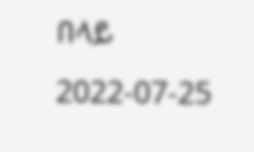በላይ
2022-07-25